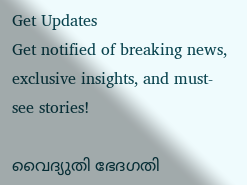Get Updates
Get notified of breaking news, exclusive insights, and must-see stories!

വൈദ്യുതി ഭേദഗതി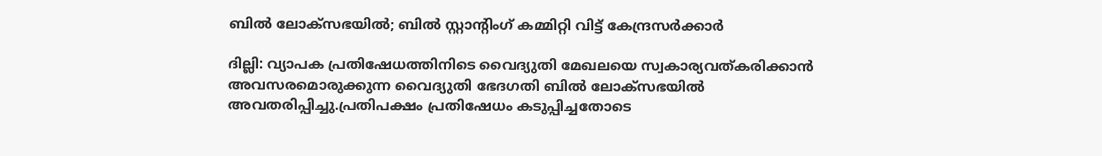ബിൽ ലോക്സഭയിൽ; ബിൽ സ്റ്റാന്റിംഗ് കമ്മിറ്റി വിട്ട് കേന്ദ്രസർക്കാർ

ദില്ലി: വ്യാപക പ്രതിഷേധത്തിനിടെ വൈദ്യുതി മേഖലയെ സ്വകാര്യവത്കരിക്കാൻ അവസരമൊരുക്കുന്ന വൈദ്യുതി ഭേദഗതി ബിൽ ലോക്സഭയിൽ അവതരിപ്പിച്ചു.പ്രതിപക്ഷം പ്രതിഷേധം കടുപ്പിച്ചതോടെ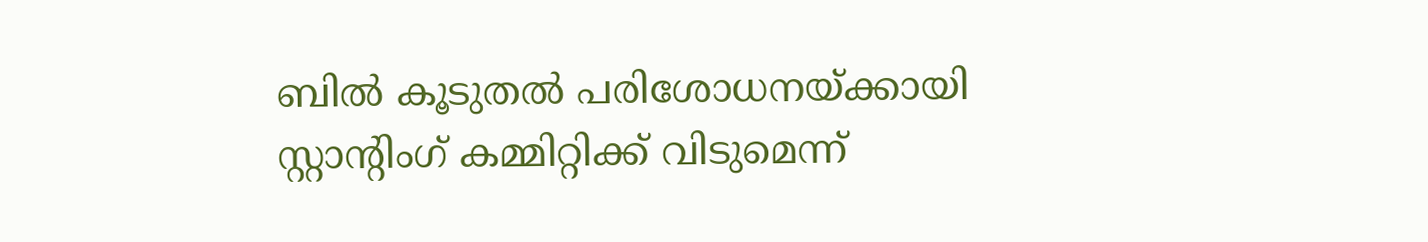ബിൽ കൂടുതൽ പരിശോധനയ്ക്കായി സ്റ്റാന്റിംഗ് കമ്മിറ്റിക്ക് വിടുമെന്ന്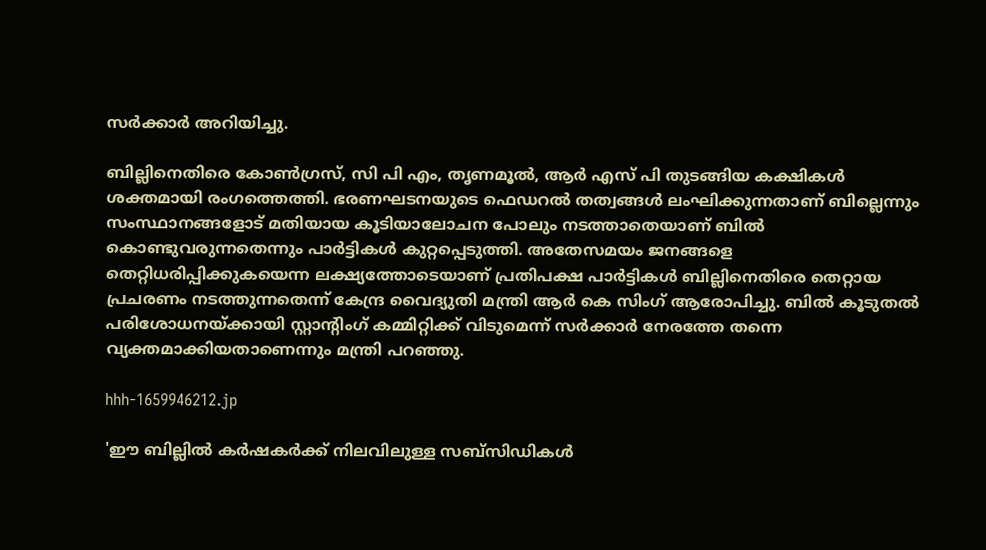സർക്കാർ അറിയിച്ചു.

ബില്ലിനെതിരെ കോണ്‍ഗ്രസ്, സി പി എം, തൃണമൂല്‍, ആര്‍ എസ് പി തുടങ്ങിയ കക്ഷികള്‍ ശക്തമായി രംഗത്തെത്തി. ഭരണഘടനയുടെ ഫെഡറൽ തത്വങ്ങൾ ലംഘിക്കുന്നതാണ് ബില്ലെന്നും സംസ്ഥാനങ്ങളോട് മതിയായ കൂടിയാലോചന പോലും നടത്താതെയാണ് ബിൽ കൊണ്ടുവരുന്നതെന്നും പാർട്ടികൾ കുറ്റപ്പെടുത്തി. അതേസമയം ജനങ്ങളെ തെറ്റിധരിപ്പിക്കുകയെന്ന ലക്ഷ്യത്തോടെയാണ് പ്രതിപക്ഷ പാർട്ടികൾ ബില്ലിനെതിരെ തെറ്റായ പ്രചരണം നടത്തുന്നതെന്ന് കേന്ദ്ര വൈദ്യുതി മന്ത്രി ആർ കെ സിംഗ് ആരോപിച്ചു. ബിൽ കൂടുതൽ പരിശോധനയ്ക്കായി സ്റ്റാന്റിംഗ് കമ്മിറ്റിക്ക് വിടുമെന്ന് സർക്കാർ നേരത്തേ തന്നെ വ്യക്തമാക്കിയതാണെന്നും മന്ത്രി പറഞ്ഞു.

hhh-1659946212.jp

'ഈ ബില്ലിൽ കർഷകർക്ക് നിലവിലുള്ള സബ്‌സിഡികൾ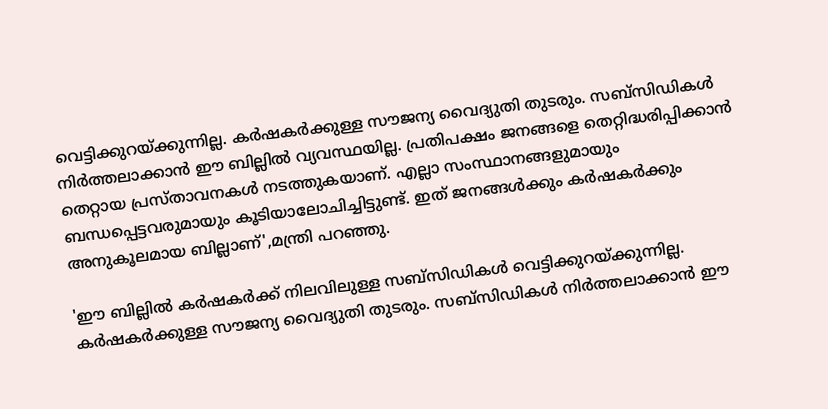വെട്ടിക്കുറയ്ക്കുന്നില്ല. കർഷകർക്കുള്ള സൗജന്യ വൈദ്യുതി തുടരും. സബ്‌സിഡികൾ നിർത്തലാക്കാൻ ഈ ബില്ലിൽ വ്യവസ്ഥയില്ല. പ്രതിപക്ഷം ജനങ്ങളെ തെറ്റിദ്ധരിപ്പിക്കാൻ തെറ്റായ പ്രസ്താവനകൾ നടത്തുകയാണ്. എല്ലാ സംസ്ഥാനങ്ങളുമായും ബന്ധപ്പെട്ടവരുമായും കൂടിയാലോചിച്ചിട്ടുണ്ട്. ഇത് ജനങ്ങൾക്കും കർഷകർക്കും അനുകൂലമായ ബില്ലാണ്',മന്ത്രി പറഞ്ഞു.

'ഈ ബില്ലിൽ കർഷകർക്ക് നിലവിലുള്ള സബ്‌സിഡികൾ വെട്ടിക്കുറയ്ക്കുന്നില്ല. കർഷകർക്കുള്ള സൗജന്യ വൈദ്യുതി തുടരും. സബ്‌സിഡികൾ നിർത്തലാക്കാൻ ഈ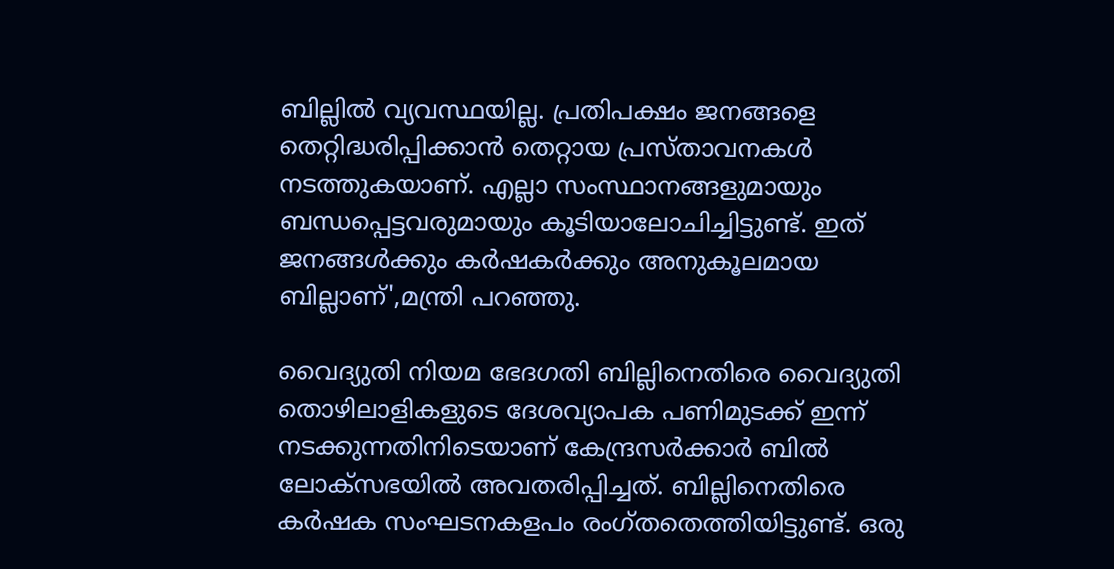ബില്ലിൽ വ്യവസ്ഥയില്ല. പ്രതിപക്ഷം ജനങ്ങളെ തെറ്റിദ്ധരിപ്പിക്കാൻ തെറ്റായ പ്രസ്താവനകൾ നടത്തുകയാണ്. എല്ലാ സംസ്ഥാനങ്ങളുമായും ബന്ധപ്പെട്ടവരുമായും കൂടിയാലോചിച്ചിട്ടുണ്ട്. ഇത് ജനങ്ങൾക്കും കർഷകർക്കും അനുകൂലമായ ബില്ലാണ്',മന്ത്രി പറഞ്ഞു.

വൈദ്യുതി നിയമ ഭേദഗതി ബില്ലിനെതിരെ വൈദ്യുതി തൊഴിലാളികളുടെ ദേശവ്യാപക പണിമുടക്ക് ഇന്ന് നടക്കുന്നതിനിടെയാണ് കേന്ദ്രസർക്കാർ ബിൽ ലോക്സഭയിൽ അവതരിപ്പിച്ചത്. ബില്ലിനെതിരെ കർഷക സംഘടനകളപം രംഗ്തതെത്തിയിട്ടുണ്ട്. ഒരു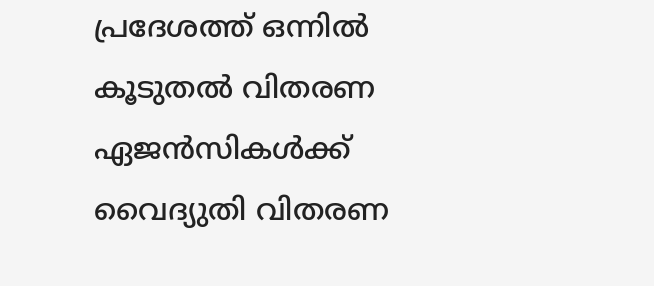പ്രദേശത്ത് ഒന്നിൽ കൂടുതൽ വിതരണ ഏജൻസികൾക്ക് വൈദ്യുതി വിതരണ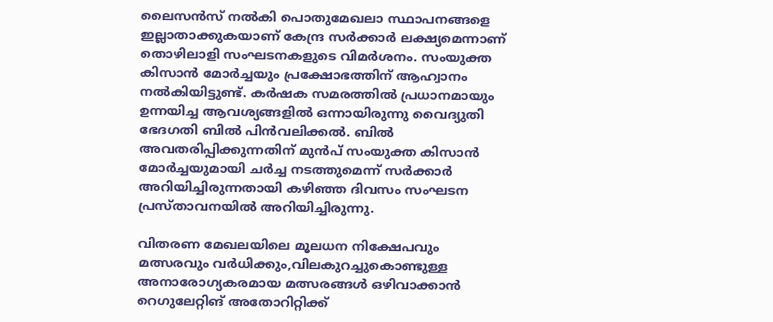ലൈസൻസ് നൽകി പൊതുമേഖലാ സ്ഥാപനങ്ങളെ ഇല്ലാതാക്കുകയാണ് കേന്ദ്ര സർക്കാർ ലക്ഷ്യമെന്നാണ് തൊഴിലാളി സംഘടനകളുടെ വിമർശനം. സംയുക്ത കിസാൻ മോർച്ചയും പ്രക്ഷോഭത്തിന് ആഹ്വാനം നൽകിയിട്ടുണ്ട്. കർഷക സമരത്തിൽ പ്രധാനമായും ഉന്നയിച്ച ആവശ്യങ്ങളിൽ ഒന്നായിരുന്നു വൈദ്യുതി ഭേദഗതി ബിൽ പിൻവലിക്കൽ. ബിൽ അവതരിപ്പിക്കുന്നതിന് മുൻപ് സംയുക്ത കിസാൻ മോർച്ചയുമായി ചർച്ച നടത്തുമെന്ന് സർക്കാർ അറിയിച്ചിരുന്നതായി കഴിഞ്ഞ ദിവസം സംഘടന പ്രസ്താവനയിൽ അറിയിച്ചിരുന്നു.

വിതരണ മേഖലയിലെ മൂലധന നിക്ഷേപവും മത്സരവും വർധിക്കും,വിലകുറച്ചുകൊണ്ടുള്ള അനാരോഗ്യകരമായ മത്സരങ്ങൾ ഒഴിവാക്കാൻ റെഗുലേറ്റിങ് അതോറിറ്റിക്ക്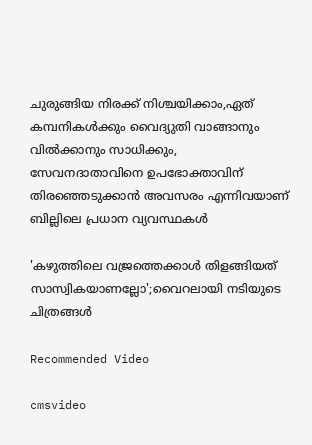ചുരുങ്ങിയ നിരക്ക് നിശ്ചയിക്കാം,ഏത് കമ്പനികൾക്കും വൈദ്യുതി വാങ്ങാനും വിൽക്കാനും സാധിക്കും,
സേവനദാതാവിനെ ഉപഭോക്താവിന് തിരഞ്ഞെടുക്കാൻ അവസരം എന്നിവയാണ് ബില്ലിലെ പ്രധാന വ്യവസ്ഥകൾ

'കഴുത്തിലെ വജ്രത്തെക്കാൾ തിളങ്ങിയത് സാസ്വികയാണല്ലോ';വൈറലായി നടിയുടെ ചിത്രങ്ങൾ

Recommended Video

cmsvideo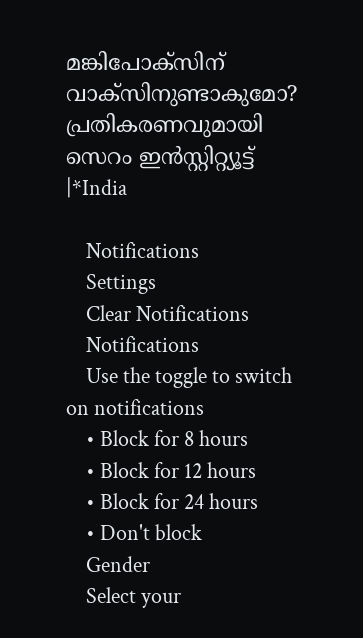മങ്കിപോക്‌സിന് വാക്‌സിനുണ്ടാകുമോ? പ്രതികരണവുമായി സെറം ഇന്‍സ്റ്റിറ്റ്യൂട്ട് |*India

    Notifications
    Settings
    Clear Notifications
    Notifications
    Use the toggle to switch on notifications
    • Block for 8 hours
    • Block for 12 hours
    • Block for 24 hours
    • Don't block
    Gender
    Select your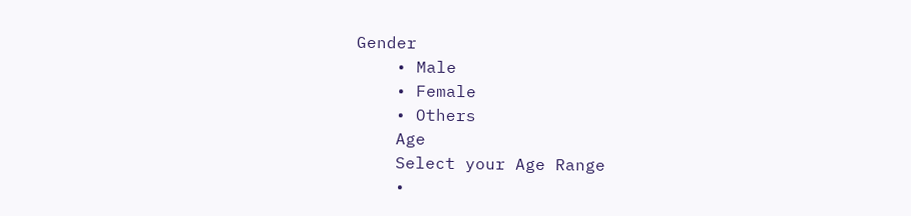Gender
    • Male
    • Female
    • Others
    Age
    Select your Age Range
    •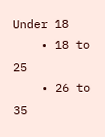Under 18
    • 18 to 25
    • 26 to 35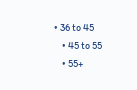• 36 to 45
    • 45 to 55
    • 55+